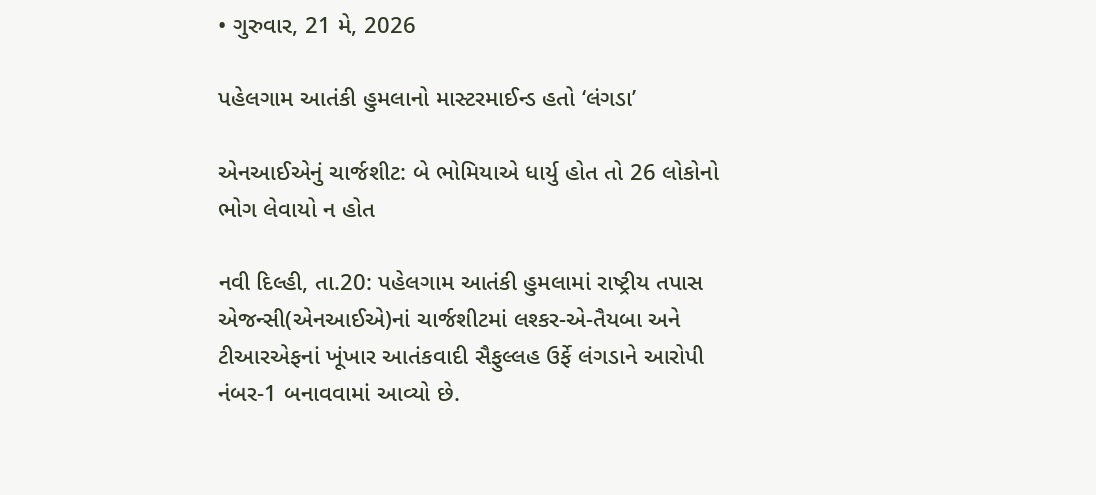• ગુરુવાર, 21 મે, 2026

પહેલગામ આતંકી હુમલાનો માસ્ટરમાઈન્ડ હતો ‘લંગડા’

એનઆઈએનું ચાર્જશીટ: બે ભોમિયાએ ધાર્યુ હોત તો 26 લોકોનો ભોગ લેવાયો ન હોત

નવી દિલ્હી, તા.20: પહેલગામ આતંકી હુમલામાં રાષ્ટ્રીય તપાસ એજન્સી(એનઆઈએ)નાં ચાર્જશીટમાં લશ્કર-એ-તૈયબા અને ટીઆરએફનાં ખૂંખાર આતંકવાદી સૈફુલ્લહ ઉર્ફે લંગડાને આરોપી નંબર-1 બનાવવામાં આવ્યો છે.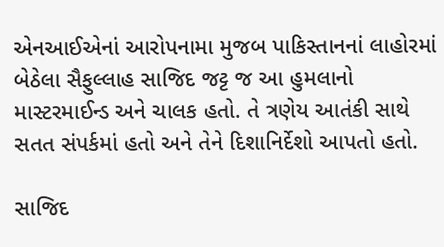એનઆઈએનાં આરોપનામા મુજબ પાકિસ્તાનનાં લાહોરમાં બેઠેલા સૈફુલ્લાહ સાજિદ જટ્ટ જ આ હુમલાનો માસ્ટરમાઈન્ડ અને ચાલક હતો. તે ત્રણેય આતંકી સાથે સતત સંપર્કમાં હતો અને તેને દિશાનિર્દેશો આપતો હતો.

સાજિદ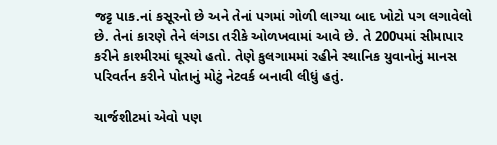જટ્ટ પાક.નાં કસૂરનો છે અને તેનાં પગમાં ગોળી લાગ્યા બાદ ખોટો પગ લગાવેલો છે. તેનાં કારણે તેને લંગડા તરીકે ઓળખવામાં આવે છે. તે 200પમાં સીમાપાર કરીને કાશ્મીરમાં ઘૂસ્યો હતો. તેણે કુલગામમાં રહીને સ્થાનિક યુવાનોનું માનસ પરિવર્તન કરીને પોતાનું મોટું નેટવર્ક બનાવી લીધું હતું.

ચાર્જશીટમાં એવો પણ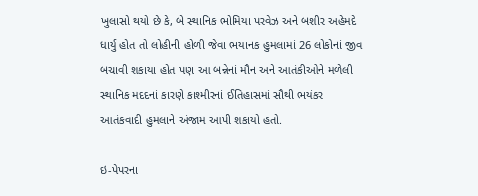ખુલાસો થયો છે કે, બે સ્થાનિક ભોમિયા પરવેઝ અને બશીર અહેમદે ધાર્યુ હોત તો લોહીની હોળી જેવા ભયાનક હુમલામાં 26 લોકોનાં જીવ બચાવી શકાયા હોત પણ આ બન્નેનાં મૌન અને આતંકીઓને મળેલી સ્થાનિક મદદનાં કારણે કાશ્મીરનાં ઈતિહાસમાં સૌથી ભયંકર આતંકવાદી હુમલાને અંજામ આપી શકાયો હતો.

ઇ-પેપરના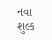નવા શુલ્ક